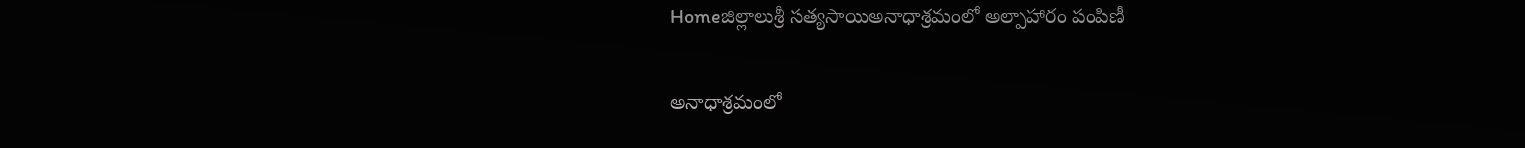Homeజిల్లాలుశ్రీ సత్యసాయిఅనాధాశ్రమంలో అల్పాహారం పంపిణీ

అనాధాశ్రమంలో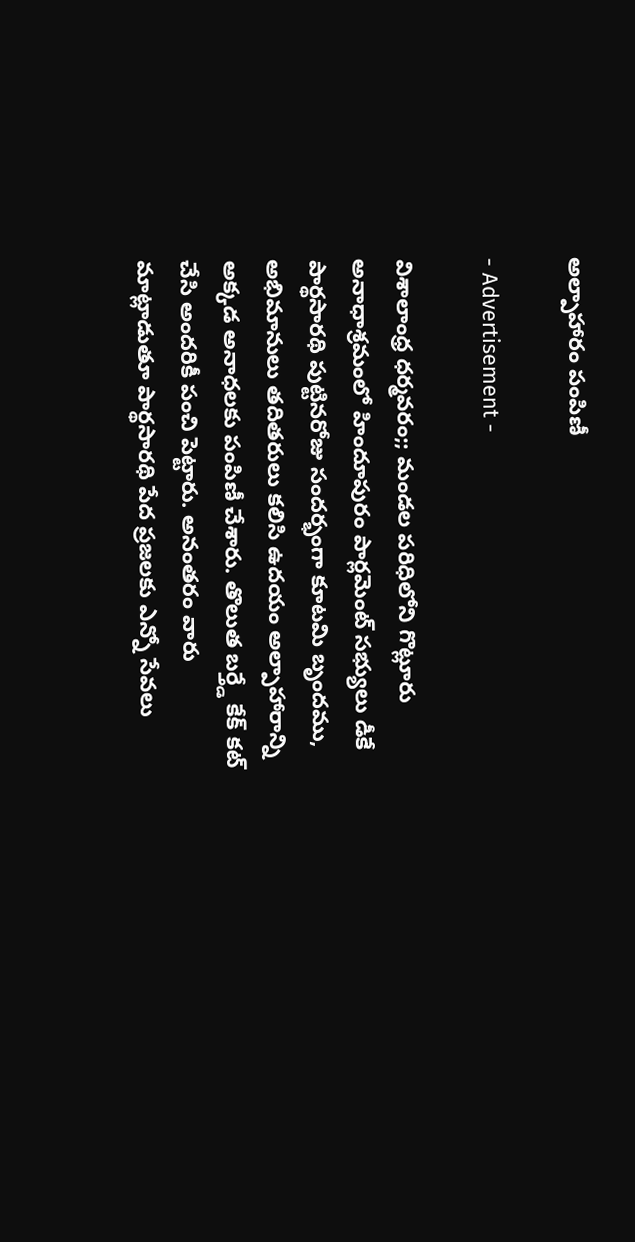అల్పాహారం పంపిణీ

- Advertisement -

విశాలాంధ్ర ధర్మవరం;; మండల పరిధిలోని గొట్లూరు అనాధాశ్రమంలో హిందూపురం పార్లమెంట్ సభ్యులు డీకే పార్థసారథి పుట్టినరోజు సందర్భంగా కూటమి బృందము, అభిమానులు తదితరులు కలిసి ఉదయం అల్పాహారాన్ని అక్కడ అనాధలకు పంపిణీ చేశారు. తొలుత బర్త్డే కేక్ కట్ చేసి అందరికీ పంచి పెట్టారు. అనంతరం వారు మాట్లాడుతూ పార్థసారథి పేద ప్రజలకు ఎన్నో సేవలు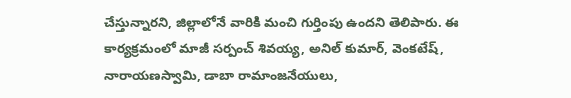చేస్తున్నారని, జిల్లాలోనే వారికి మంచి గుర్తింపు ఉందని తెలిపారు. ఈ కార్యక్రమంలో మాజీ సర్పంచ్ శివయ్య, అనిల్ కుమార్, వెంకటేష్, నారాయణస్వామి, డాబా రామాంజనేయులు,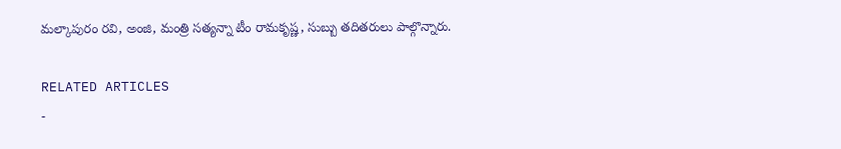మల్కాపురం రవి, అంజి, మంత్రి సత్యన్నా టీం రామకృష్ణ, సుబ్బు తదితరులు పాల్గొన్నారు.

RELATED ARTICLES
-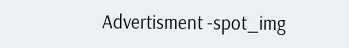Advertisment -spot_img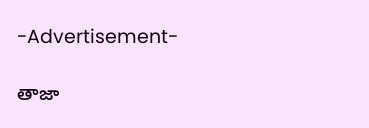-Advertisement-

తాజా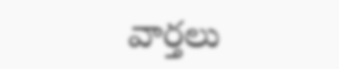వార్తలు